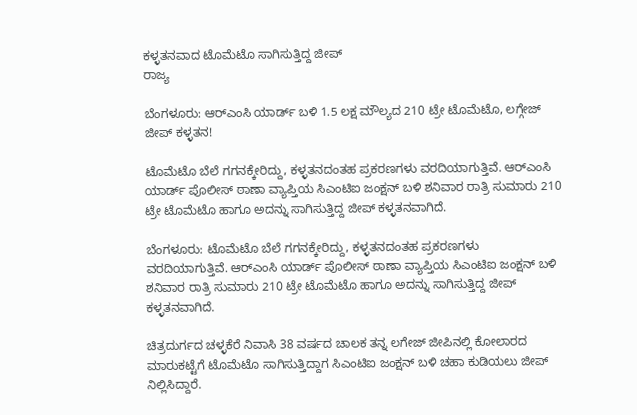ಕಳ್ಳತನವಾದ ಟೊಮೆಟೊ ಸಾಗಿಸುತ್ತಿದ್ದ ಜೀಪ್
ರಾಜ್ಯ

ಬೆಂಗಳೂರು: ಆರ್‌ಎಂಸಿ ಯಾರ್ಡ್ ಬಳಿ 1.5 ಲಕ್ಷ ಮೌಲ್ಯದ 210 ಟ್ರೇ ಟೊಮೆಟೊ, ಲಗ್ಗೇಜ್ ಜೀಪ್ ಕಳ್ಳತನ!

ಟೊಮೆಟೊ ಬೆಲೆ ಗಗನಕ್ಕೇರಿದ್ದು, ಕಳ್ಳತನದಂತಹ ಪ್ರಕರಣಗಳು ವರದಿಯಾಗುತ್ತಿವೆ. ಆರ್‌ಎಂಸಿ ಯಾರ್ಡ್ ಪೊಲೀಸ್ ಠಾಣಾ ವ್ಯಾಪ್ತಿಯ ಸಿಎಂಟಿಐ ಜಂಕ್ಷನ್ ಬಳಿ ಶನಿವಾರ ರಾತ್ರಿ ಸುಮಾರು 210 ಟ್ರೇ ಟೊಮೆಟೊ ಹಾಗೂ ಅದನ್ನು ಸಾಗಿಸುತ್ತಿದ್ದ ಜೀಪ್ ಕಳ್ಳತನವಾಗಿದೆ.

ಬೆಂಗಳೂರು: ಟೊಮೆಟೊ ಬೆಲೆ ಗಗನಕ್ಕೇರಿದ್ದು, ಕಳ್ಳತನದಂತಹ ಪ್ರಕರಣಗಳು ವರದಿಯಾಗುತ್ತಿವೆ. ಆರ್‌ಎಂಸಿ ಯಾರ್ಡ್ ಪೊಲೀಸ್ ಠಾಣಾ ವ್ಯಾಪ್ತಿಯ ಸಿಎಂಟಿಐ ಜಂಕ್ಷನ್ ಬಳಿ ಶನಿವಾರ ರಾತ್ರಿ ಸುಮಾರು 210 ಟ್ರೇ ಟೊಮೆಟೊ ಹಾಗೂ ಅದನ್ನು ಸಾಗಿಸುತ್ತಿದ್ದ ಜೀಪ್ ಕಳ್ಳತನವಾಗಿದೆ.

ಚಿತ್ರದುರ್ಗದ ಚಳ್ಳಕೆರೆ ನಿವಾಸಿ 38 ವರ್ಷದ ಚಾಲಕ ತನ್ನ ಲಗೇಜ್ ಜೀಪಿನಲ್ಲಿ ಕೋಲಾರದ ಮಾರುಕಟ್ಟೆಗೆ ಟೊಮೆಟೊ ಸಾಗಿಸುತ್ತಿದ್ದಾಗ ಸಿಎಂಟಿಐ ಜಂಕ್ಷನ್ ಬಳಿ ಚಹಾ ಕುಡಿಯಲು ಜೀಪ್ ನಿಲ್ಲಿಸಿದ್ದಾರೆ.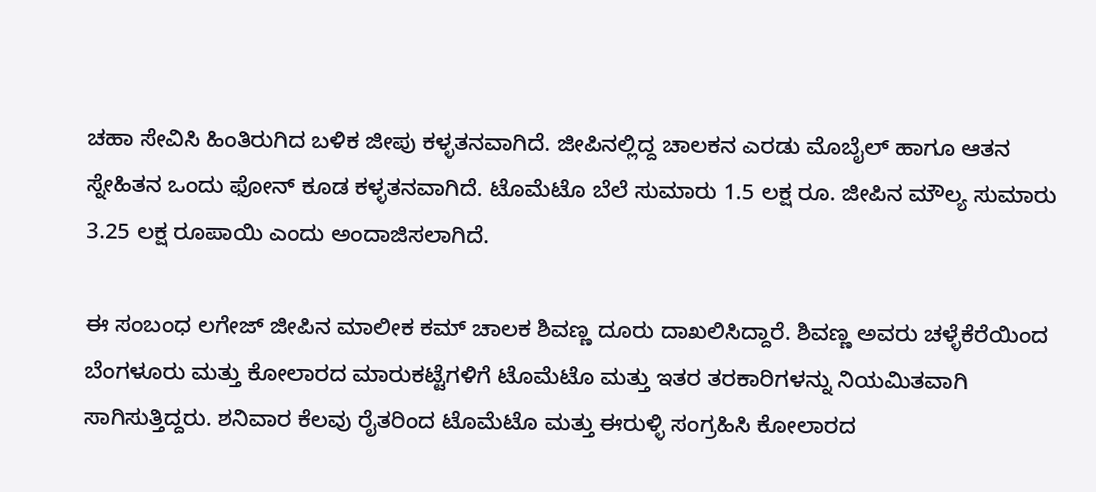ಚಹಾ ಸೇವಿಸಿ ಹಿಂತಿರುಗಿದ ಬಳಿಕ ಜೀಪು ಕಳ್ಳತನವಾಗಿದೆ. ಜೀಪಿನಲ್ಲಿದ್ದ ಚಾಲಕನ ಎರಡು ಮೊಬೈಲ್ ಹಾಗೂ ಆತನ ಸ್ನೇಹಿತನ ಒಂದು ಫೋನ್ ಕೂಡ ಕಳ್ಳತನವಾಗಿದೆ. ಟೊಮೆಟೊ ಬೆಲೆ ಸುಮಾರು 1.5 ಲಕ್ಷ ರೂ. ಜೀಪಿನ ಮೌಲ್ಯ ಸುಮಾರು 3.25 ಲಕ್ಷ ರೂಪಾಯಿ ಎಂದು ಅಂದಾಜಿಸಲಾಗಿದೆ.

ಈ ಸಂಬಂಧ ಲಗೇಜ್ ಜೀಪಿನ ಮಾಲೀಕ ಕಮ್ ಚಾಲಕ ಶಿವಣ್ಣ ದೂರು ದಾಖಲಿಸಿದ್ದಾರೆ. ಶಿವಣ್ಣ ಅವರು ಚಳ್ಳೆಕೆರೆಯಿಂದ ಬೆಂಗಳೂರು ಮತ್ತು ಕೋಲಾರದ ಮಾರುಕಟ್ಟೆಗಳಿಗೆ ಟೊಮೆಟೊ ಮತ್ತು ಇತರ ತರಕಾರಿಗಳನ್ನು ನಿಯಮಿತವಾಗಿ ಸಾಗಿಸುತ್ತಿದ್ದರು. ಶನಿವಾರ ಕೆಲವು ರೈತರಿಂದ ಟೊಮೆಟೊ ಮತ್ತು ಈರುಳ್ಳಿ ಸಂಗ್ರಹಿಸಿ ಕೋಲಾರದ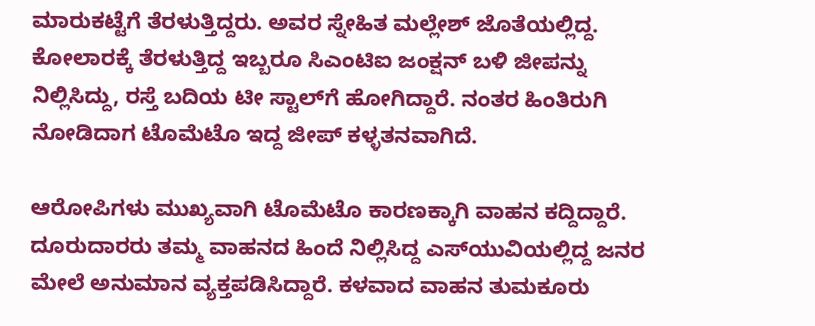ಮಾರುಕಟ್ಟೆಗೆ ತೆರಳುತ್ತಿದ್ದರು. ಅವರ ಸ್ನೇಹಿತ ಮಲ್ಲೇಶ್ ಜೊತೆಯಲ್ಲಿದ್ದ. ಕೋಲಾರಕ್ಕೆ ತೆರಳುತ್ತಿದ್ದ ಇಬ್ಬರೂ ಸಿಎಂಟಿಐ ಜಂಕ್ಷನ್ ಬಳಿ ಜೀಪನ್ನು ನಿಲ್ಲಿಸಿದ್ದು, ರಸ್ತೆ ಬದಿಯ ಟೀ ಸ್ಟಾಲ್‌ಗೆ ಹೋಗಿದ್ದಾರೆ. ನಂತರ ಹಿಂತಿರುಗಿ ನೋಡಿದಾಗ ಟೊಮೆಟೊ ಇದ್ದ ಜೀಪ್ ಕಳ್ಳತನವಾಗಿದೆ.

ಆರೋಪಿಗಳು ಮುಖ್ಯವಾಗಿ ಟೊಮೆಟೊ ಕಾರಣಕ್ಕಾಗಿ ವಾಹನ ಕದ್ದಿದ್ದಾರೆ. ದೂರುದಾರರು ತಮ್ಮ ವಾಹನದ ಹಿಂದೆ ನಿಲ್ಲಿಸಿದ್ದ ಎಸ್‌ಯುವಿಯಲ್ಲಿದ್ದ ಜನರ ಮೇಲೆ ಅನುಮಾನ ವ್ಯಕ್ತಪಡಿಸಿದ್ದಾರೆ. ಕಳವಾದ ವಾಹನ ತುಮಕೂರು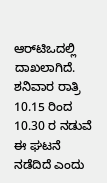ಆರ್‌ಟಿಒದಲ್ಲಿ ದಾಖಲಾಗಿದೆ. ಶನಿವಾರ ರಾತ್ರಿ 10.15 ರಿಂದ 10.30 ರ ನಡುವೆ ಈ ಘಟನೆ ನಡೆದಿದೆ ಎಂದು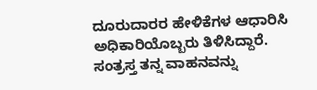ದೂರುದಾರರ ಹೇಳಿಕೆಗಳ ಆಧಾರಿಸಿ ಅಧಿಕಾರಿಯೊಬ್ಬರು ತಿಳಿಸಿದ್ದಾರೆ. ಸಂತ್ರಸ್ತ ತನ್ನ ವಾಹನವನ್ನು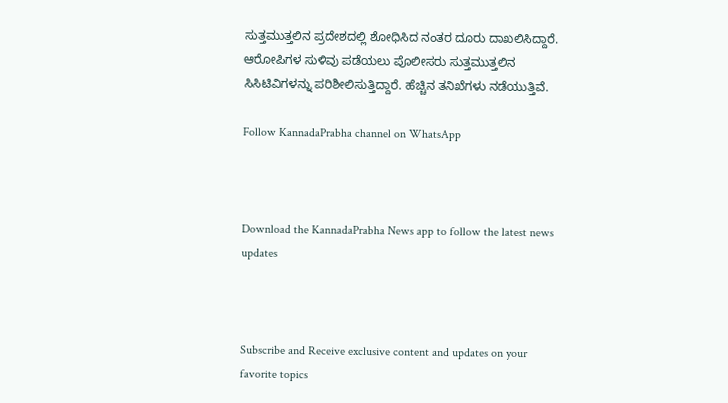ಸುತ್ತಮುತ್ತಲಿನ ಪ್ರದೇಶದಲ್ಲಿ ಶೋಧಿಸಿದ ನಂತರ ದೂರು ದಾಖಲಿಸಿದ್ದಾರೆ. ಆರೋಪಿಗಳ ಸುಳಿವು ಪಡೆಯಲು ಪೊಲೀಸರು ಸುತ್ತಮುತ್ತಲಿನ ಸಿಸಿಟಿವಿಗಳನ್ನು ಪರಿಶೀಲಿಸುತ್ತಿದ್ದಾರೆ. ಹೆಚ್ಚಿನ ತನಿಖೆಗಳು ನಡೆಯುತ್ತಿವೆ.

Follow KannadaPrabha channel on WhatsApp



Download the KannadaPrabha News app to follow the latest news updates



Subscribe and Receive exclusive content and updates on your favorite topics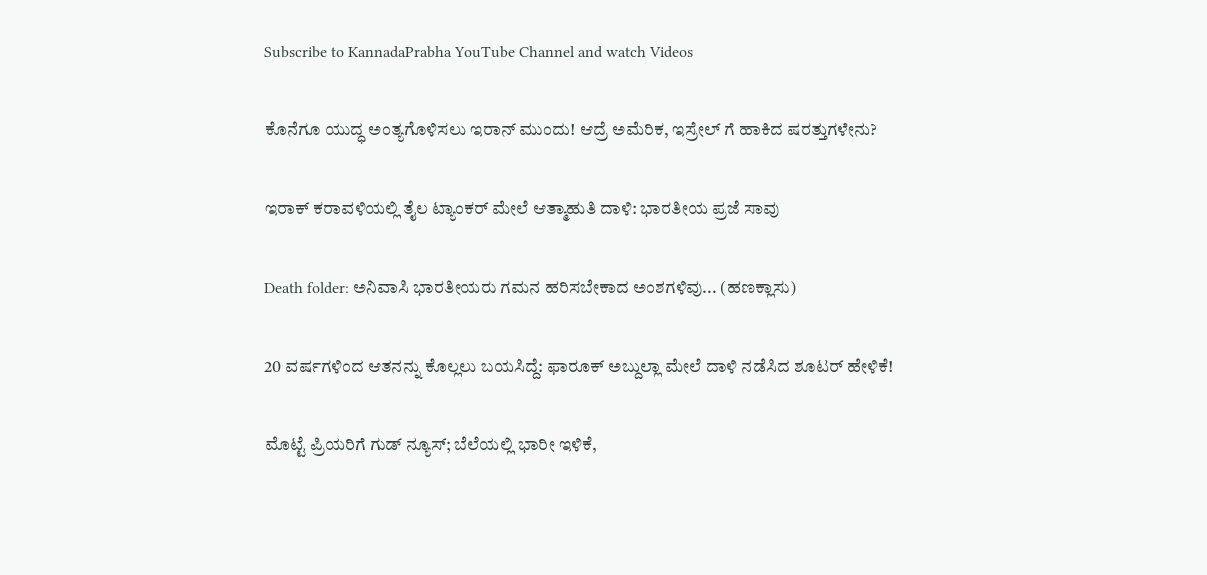Subscribe to KannadaPrabha YouTube Channel and watch Videos

ಕೊನೆಗೂ ಯುದ್ಧ ಅಂತ್ಯಗೊಳಿಸಲು ಇರಾನ್ ಮುಂದು! ಆದ್ರೆ ಅಮೆರಿಕ, ಇಸ್ರೇಲ್ ಗೆ ಹಾಕಿದ ಷರತ್ತುಗಳೇನು?

ಇರಾಕ್ ಕರಾವಳಿಯಲ್ಲಿ ತೈಲ ಟ್ಯಾಂಕರ್ ಮೇಲೆ ಆತ್ಮಾಹುತಿ ದಾಳಿ: ಭಾರತೀಯ ಪ್ರಜೆ ಸಾವು

Death folder: ಅನಿವಾಸಿ ಭಾರತೀಯರು ಗಮನ ಹರಿಸಬೇಕಾದ ಅಂಶಗಳಿವು... (ಹಣಕ್ಲಾಸು)

20 ವರ್ಷಗಳಿಂದ ಆತನನ್ನು ಕೊಲ್ಲಲು ಬಯಸಿದ್ದೆ: ಫಾರೂಕ್ ಅಬ್ದುಲ್ಲಾ ಮೇಲೆ ದಾಳಿ ನಡೆಸಿದ ಶೂಟರ್ ಹೇಳಿಕೆ!

ಮೊಟ್ಟೆ ಪ್ರಿಯರಿಗೆ ಗುಡ್‌ ನ್ಯೂಸ್‌; ಬೆಲೆಯಲ್ಲಿ ಭಾರೀ ಇಳಿಕೆ,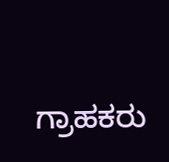ಗ್ರಾಹಕರು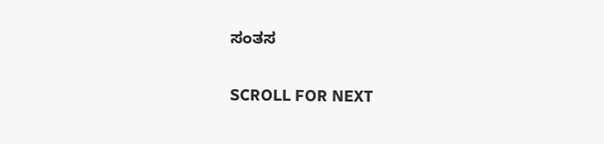ಸಂತಸ

SCROLL FOR NEXT